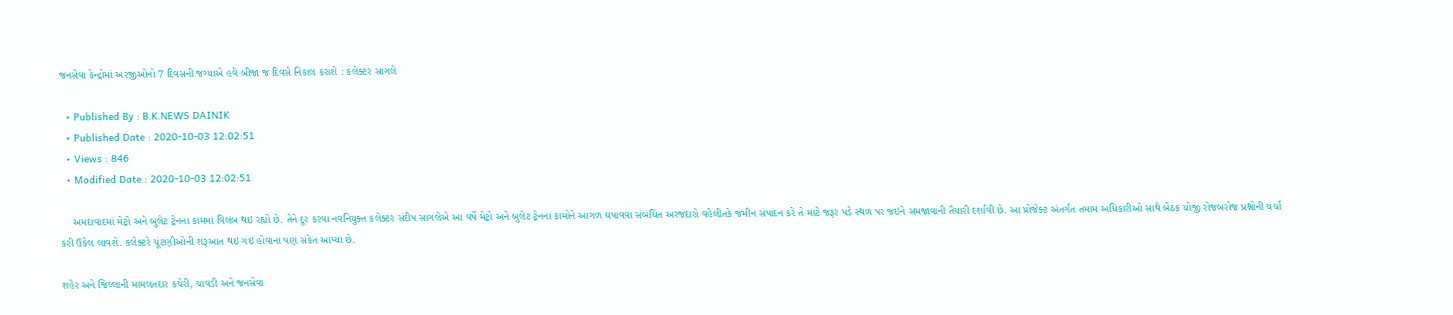જનસેવા કેન્દ્રોમાં અરજીઓનો 7 દિવસની જગ્યાએ હવે બીજા જ દિવસે નિકાલ કરાશે : કલેક્ટર સાગલે

  • Published By : B.K.NEWS DAINIK
  • Published Date : 2020-10-03 12:02:51
  • Views : 846
  • Modified Date : 2020-10-03 12:02:51

    અમદાવાદમાં મેટ્રો અને બુલેટ ટ્રેનના કામમાં વિલંબ થઇ રહ્યો છે. તેને દૂર કરવા નવનિયુક્ત કલેક્ટર સંદીપ સાગલેએ આ વર્ષે મેટ્રો અને બુલેટ ટ્રેનના કામોને આગળ ધપાવવા સંબંધિત અરજદારો વહેલીતકે જમીન સંપાદન કરે તે માટે જરૂર પડે સ્થળ પર જઇને સમજાવાની તૈયારી દર્શાવી છે. આ પ્રોજેક્ટ અંતર્ગત તમામ અધિકારીઓ સાથે બેઠક યોજી રોજબરોજ પ્રશ્નોની ચર્ચા કરી ઉકેલ લાવશે. કલેક્ટરે ચૂંટણીઓની શરૂઆત થઇ ગઇ હોવાના પણ સંકેત આપ્યા છે.

શહેર અને જિલ્લાની મામલતદાર કચેરી, ચાવડી અને જનસેવા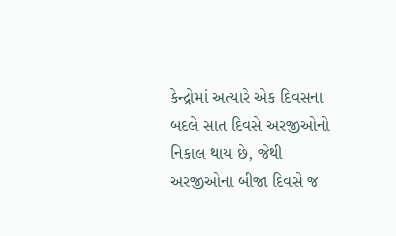કેન્દ્રોમાં અત્યારે એક દિવસના બદલે સાત દિવસે અરજીઓનો નિકાલ થાય છે, જેથી અરજીઓના બીજા દિવસે જ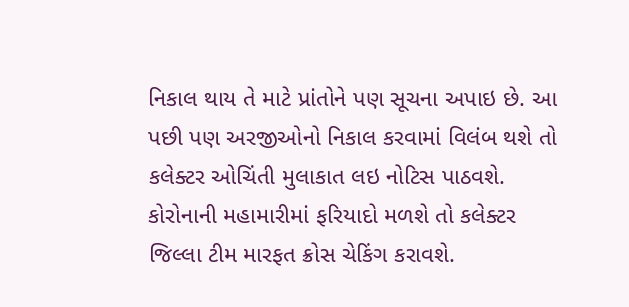નિકાલ થાય તે માટે પ્રાંતોને પણ સૂચના અપાઇ છે. આ પછી પણ અરજીઓનો નિકાલ કરવામાં વિલંબ થશે તો કલેક્ટર ઓચિંતી મુલાકાત લઇ નોટિસ પાઠ‌વશે. કોરોનાની મહામારીમાં ફરિયાદો મળશે તો કલેક્ટર જિલ્લા ટીમ મારફત ક્રોસ ચેકિંગ કરાવશે.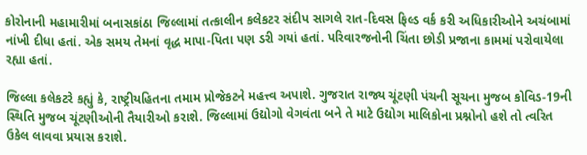કોરોનાની મહામારીમાં બનાસકાંઠા જિલ્લામાં તત્કાલીન કલેકટર સંદીપ સાગલે રાત-દિવસ ફિલ્ડ વર્ક કરી અધિકારીઓને અચંબામાં નાંખી દીધા હતાં. એક સમય તેમનાં વૃદ્ધ માપા-પિતા પણ ડરી ગયાં હતાં. પરિવારજનોની ચિંતા છોડી પ્રજાના કામમાં પરોવાયેલા રહ્યા હતાં.

જિલ્લા કલેકટરે કહ્યું કે, રાષ્ટ્રીયહિતના તમામ પ્રોજેકટને મહત્ત્વ અપાશે. ગુજરાત રાજ્ય ચૂંટણી પંચની સૂચના મુજબ કોવિડ-19ની સ્થિતિ મુજબ ચૂંટણીઓની તૈયારીઓ કરાશે. જિલ્લામાં ઉદ્યોગો વેગવંતા બને તે માટે ઉદ્યોગ માલિકોના પ્રશ્નોનો હશે તો ત્વરિત ઉકેલ લાવવા પ્રયાસ કરાશે.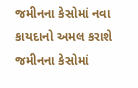જમીનના કેસોમાં નવા કાયદાનો અમલ કરાશે
જમીનના કેસોમાં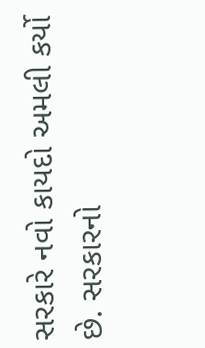સરકારે નવો કાયદો અમલી કર્યો છે. સરકારનો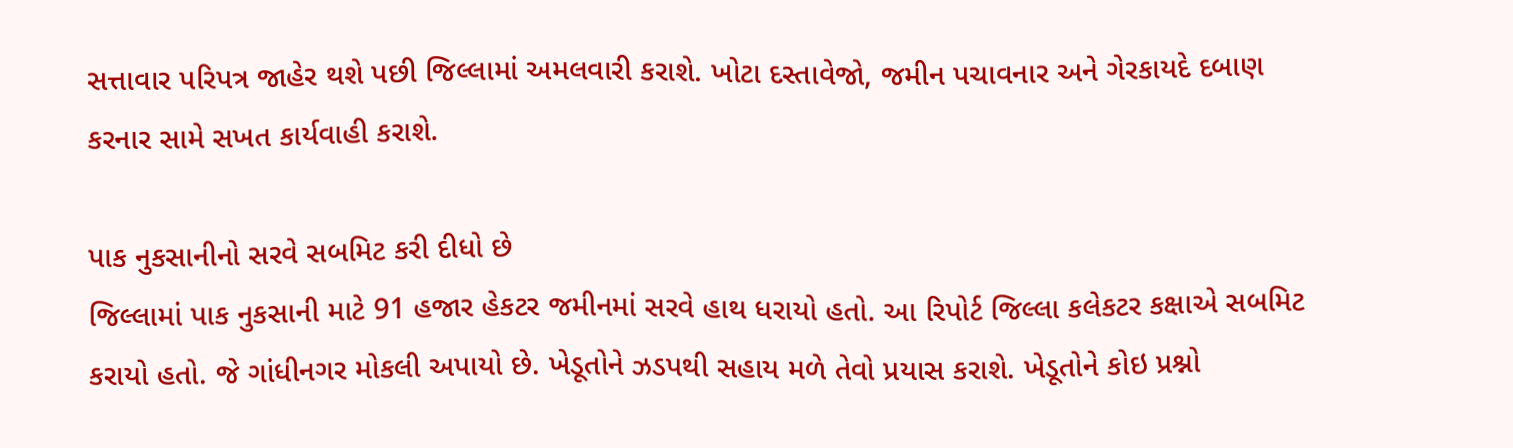સત્તાવાર પરિપત્ર જાહેર થશે પછી જિલ્લામાં અમલવારી કરાશે. ખોટા દસ્તાવેજો, જમીન પચાવનાર અને ગેરકાયદે દબાણ કરનાર સામે સખત કાર્યવાહી કરાશે.

પાક નુકસાનીનો સરવે સબમિટ કરી દીધો છે
જિલ્લામાં પાક નુકસાની માટે 91 હજાર હેકટર જમીનમાં સરવે હાથ ધરાયો હતો. આ રિપોર્ટ જિલ્લા કલેકટર કક્ષાએ સબમિટ કરાયો હતો. જે ગાંધીનગર મોકલી અપાયો છે. ખેડૂતોને ઝડપથી સહાય મળે તેવો પ્રયાસ કરાશે. ખેડૂતોને કોઇ પ્રશ્નો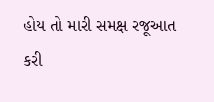હોય તો મારી સમક્ષ રજૂઆત કરી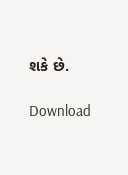શકે છે.

Download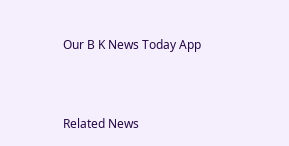Our B K News Today App



Related News